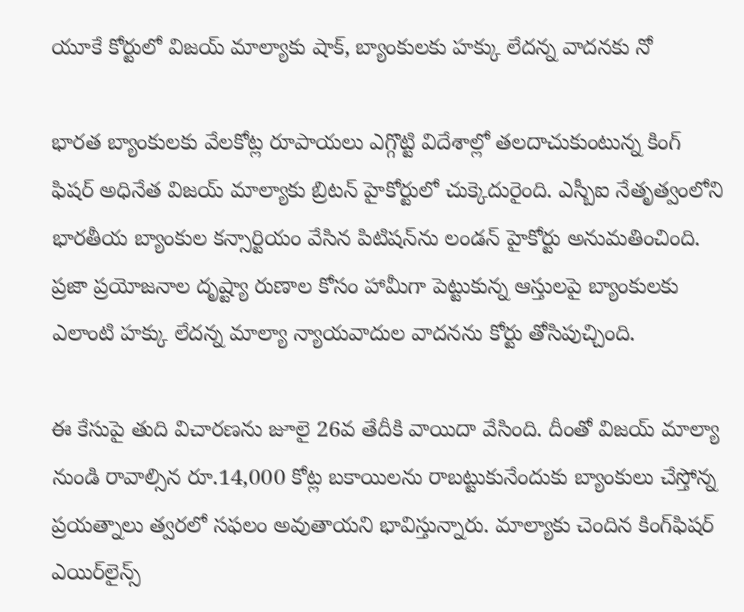యూకే కోర్టులో విజయ్ మాల్యాకు షాక్, బ్యాంకులకు హక్కు లేదన్న వాదనకు నో

భారత బ్యాంకులకు వేలకోట్ల రూపాయలు ఎగ్గొట్టి విదేశాల్లో తలదాచుకుంటున్న కింగ్ ఫిషర్ అధినేత విజయ్ మాల్యాకు బ్రిటన్ హైకోర్టులో చుక్కెదురైంది. ఎస్బీఐ నేతృత్వంలోని భారతీయ బ్యాంకుల కన్సార్టియం వేసిన పిటిషన్‌ను లండన్ హైకోర్టు అనుమతించింది. ప్రజా ప్రయోజనాల దృష్ట్యా రుణాల కోసం హామీగా పెట్టుకున్న ఆస్తులపై బ్యాంకులకు ఎలాంటి హక్కు లేదన్న మాల్యా న్యాయవాదుల వాదనను కోర్టు తోసిపుచ్చింది.

ఈ కేసుపై తుది విచారణను జూలై 26వ తేదీకి వాయిదా వేసింది. దీంతో విజయ్ మాల్యా నుండి రావాల్సిన రూ.14,000 కోట్ల బకాయిలను రాబట్టుకునేందుకు బ్యాంకులు చేస్తోన్న ప్రయత్నాలు త్వరలో సఫలం అవుతాయని భావిస్తున్నారు. మాల్యాకు చెందిన కింగ్‌ఫిషర్ ఎయిర్‌లైన్స్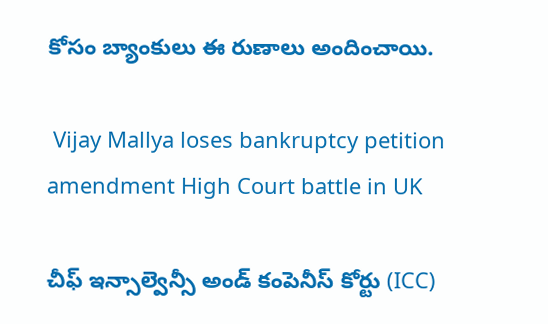కోసం బ్యాంకులు ఈ రుణాలు అందించాయి.

 Vijay Mallya loses bankruptcy petition amendment High Court battle in UK

చీఫ్ ఇన్సాల్వెన్సీ అండ్ కంపెనీస్ కోర్టు (ICC)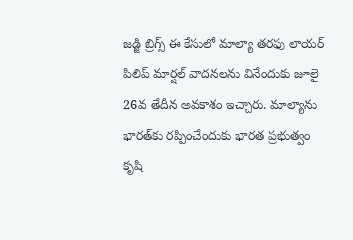జడ్జి బ్రిగ్స్ ఈ కేసులో మాల్యా తరఫు లాయర్ పిలిప్ మార్షల్ వాదనలను వినేందుకు జూలై 26వ తేదీన అవకాశం ఇచ్చారు. మాల్యాను భారత్‌కు రప్పించేందుకు భారత ప్రభుత్వం కృషి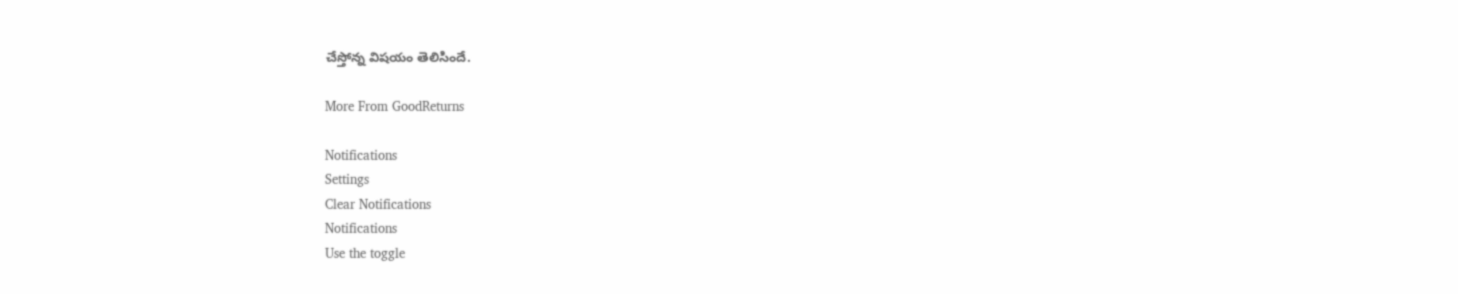చేస్తోన్న విషయం తెలిసిందే.

More From GoodReturns

Notifications
Settings
Clear Notifications
Notifications
Use the toggle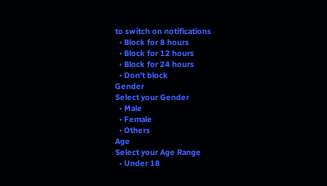to switch on notifications
  • Block for 8 hours
  • Block for 12 hours
  • Block for 24 hours
  • Don't block
Gender
Select your Gender
  • Male
  • Female
  • Others
Age
Select your Age Range
  • Under 18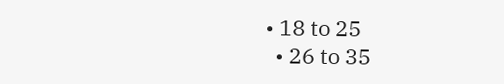• 18 to 25
  • 26 to 35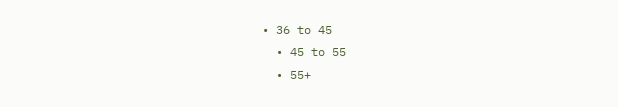• 36 to 45
  • 45 to 55
  • 55+